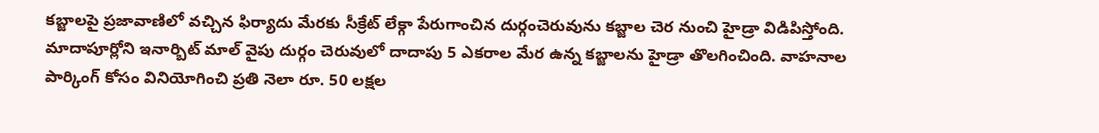కబ్జాలపై ప్రజావాణిలో వచ్చిన ఫిర్యాదు మేరకు సీక్రేట్ లేక్గా పేరుగాంచిన దుర్గంచెరువును కబ్జాల చెర నుంచి హైడ్రా విడిపిస్తోంది. మాదాపూర్లోని ఇనార్బిట్ మాల్ వైపు దుర్గం చెరువులో దాదాపు 5 ఎకరాల మేర ఉన్న కబ్జాలను హైడ్రా తొలగించింది. వాహనాల పార్కింగ్ కోసం వినియోగించి ప్రతి నెలా రూ. 50 లక్షల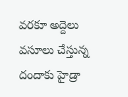వరకూ అద్దెలు వసూలు చేస్తున్న దందాకు హైడ్రా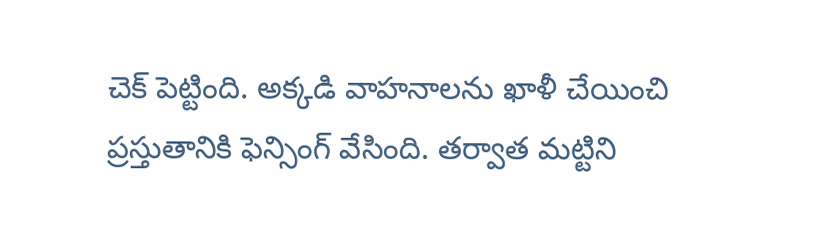చెక్ పెట్టింది. అక్కడి వాహనాలను ఖాళీ చేయించి ప్రస్తుతానికి ఫెన్సింగ్ వేసింది. తర్వాత మట్టిని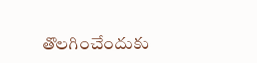తొలగించేందుకు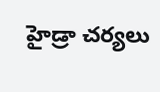హైడ్రా చర్యలు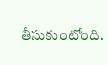తీసుకుంటోంది.